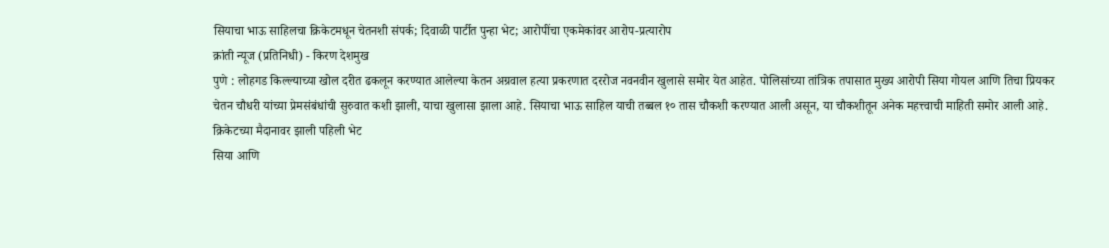सियाचा भाऊ साहिलचा क्रिकेटमधून चेतनशी संपर्क; दिवाळी पार्टीत पुन्हा भेट; आरोपींचा एकमेकांवर आरोप-प्रत्यारोप
क्रांती न्यूज (प्रतिनिधी) - किरण देशमुख
पुणे : लोहगड किल्ल्याच्या खोल दरीत ढकलून करण्यात आलेल्या केतन अग्रवाल हत्या प्रकरणात दररोज नवनवीन खुलासे समोर येत आहेत. पोलिसांच्या तांत्रिक तपासात मुख्य आरोपी सिया गोयल आणि तिचा प्रियकर चेतन चौधरी यांच्या प्रेमसंबंधांची सुरुवात कशी झाली, याचा खुलासा झाला आहे. सियाचा भाऊ साहिल याची तब्बल १० तास चौकशी करण्यात आली असून, या चौकशीतून अनेक महत्त्वाची माहिती समोर आली आहे.
क्रिकेटच्या मैदानावर झाली पहिली भेट
सिया आणि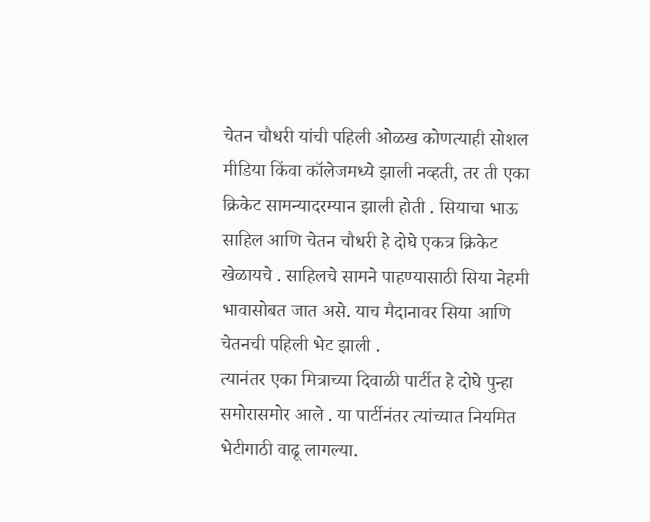चेतन चौधरी यांची पहिली ओळख कोणत्याही सोशल मीडिया किंवा कॉलेजमध्ये झाली नव्हती, तर ती एका क्रिकेट सामन्यादरम्यान झाली होती . सियाचा भाऊ साहिल आणि चेतन चौधरी हे दोघे एकत्र क्रिकेट खेळायचे . साहिलचे सामने पाहण्यासाठी सिया नेहमी भावासोबत जात असे. याच मैदानावर सिया आणि चेतनची पहिली भेट झाली .
त्यानंतर एका मित्राच्या दिवाळी पार्टीत हे दोघे पुन्हा समोरासमोर आले . या पार्टीनंतर त्यांच्यात नियमित भेटीगाठी वाढू लागल्या.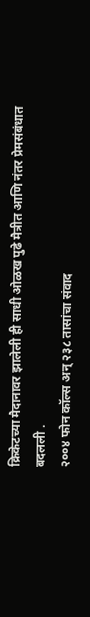क्रिकेटच्या मैदानावर झालेली ही साधी ओळख पुढे मैत्रीत आणि नंतर प्रेमसंबंधात बदलली .
२००४ फोन कॉल्स अन् २३८ तासांचा संवाद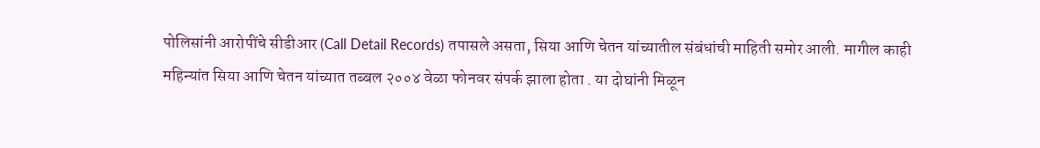पोलिसांनी आरोपींचे सीडीआर (Call Detail Records) तपासले असता, सिया आणि चेतन यांच्यातील संबंधांची माहिती समोर आली. मागील काही महिन्यांत सिया आणि चेतन यांच्यात तब्बल २००४ वेळा फोनवर संपर्क झाला होता . या दोघांनी मिळून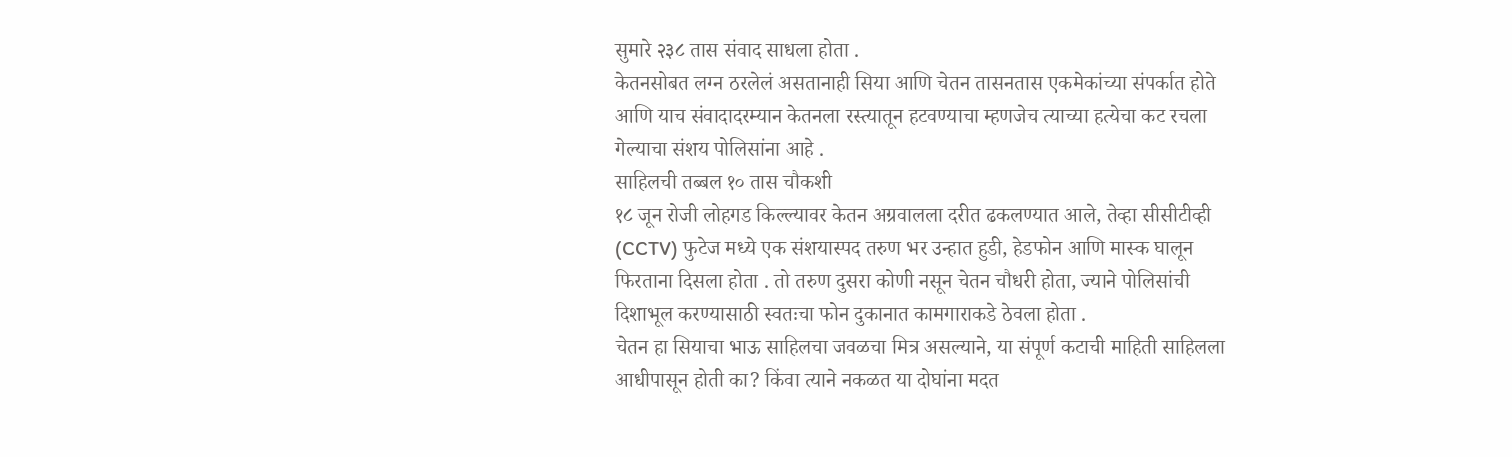सुमारे २३८ तास संवाद साधला होता .
केतनसोबत लग्न ठरलेलं असतानाही सिया आणि चेतन तासनतास एकमेकांच्या संपर्कात होते आणि याच संवादादरम्यान केतनला रस्त्यातून हटवण्याचा म्हणजेच त्याच्या हत्येचा कट रचला गेल्याचा संशय पोलिसांना आहे .
साहिलची तब्बल १० तास चौकशी
१८ जून रोजी लोहगड किल्ल्यावर केतन अग्रवालला दरीत ढकलण्यात आले, तेव्हा सीसीटीव्ही (CCTV) फुटेज मध्ये एक संशयास्पद तरुण भर उन्हात हुडी, हेडफोन आणि मास्क घालून फिरताना दिसला होता . तो तरुण दुसरा कोणी नसून चेतन चौधरी होता, ज्याने पोलिसांची दिशाभूल करण्यासाठी स्वतःचा फोन दुकानात कामगाराकडे ठेवला होता .
चेतन हा सियाचा भाऊ साहिलचा जवळचा मित्र असल्याने, या संपूर्ण कटाची माहिती साहिलला आधीपासून होती का? किंवा त्याने नकळत या दोघांना मदत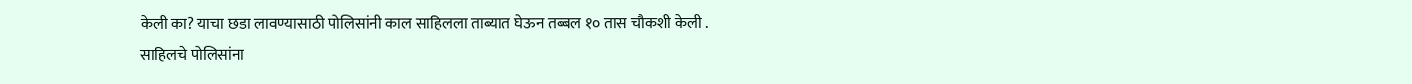केली का? याचा छडा लावण्यासाठी पोलिसांनी काल साहिलला ताब्यात घेऊन तब्बल १० तास चौकशी केली .
साहिलचे पोलिसांना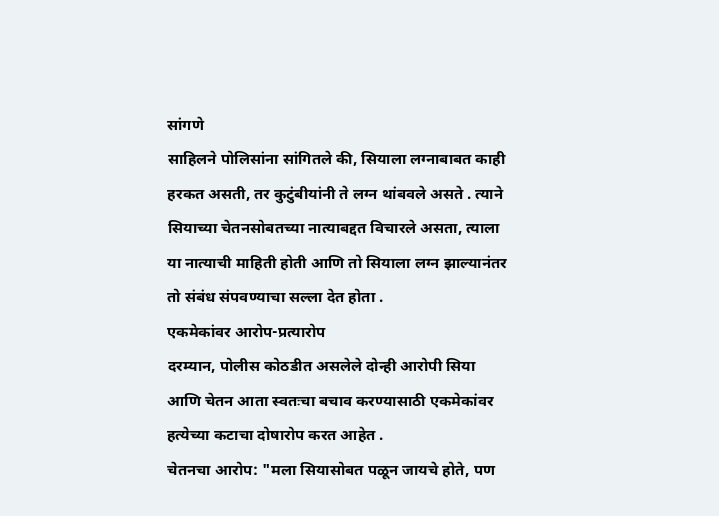सांगणे
साहिलने पोलिसांना सांगितले की, सियाला लग्नाबाबत काही हरकत असती, तर कुटुंबीयांनी ते लग्न थांबवले असते . त्याने सियाच्या चेतनसोबतच्या नात्याबद्दत विचारले असता, त्याला या नात्याची माहिती होती आणि तो सियाला लग्न झाल्यानंतर तो संबंध संपवण्याचा सल्ला देत होता .
एकमेकांवर आरोप-प्रत्यारोप
दरम्यान, पोलीस कोठडीत असलेले दोन्ही आरोपी सिया आणि चेतन आता स्वतःचा बचाव करण्यासाठी एकमेकांवर हत्येच्या कटाचा दोषारोप करत आहेत .
चेतनचा आरोप: "मला सियासोबत पळून जायचे होते, पण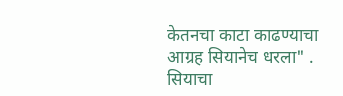केतनचा काटा काढण्याचा आग्रह सियानेच धरला" .
सियाचा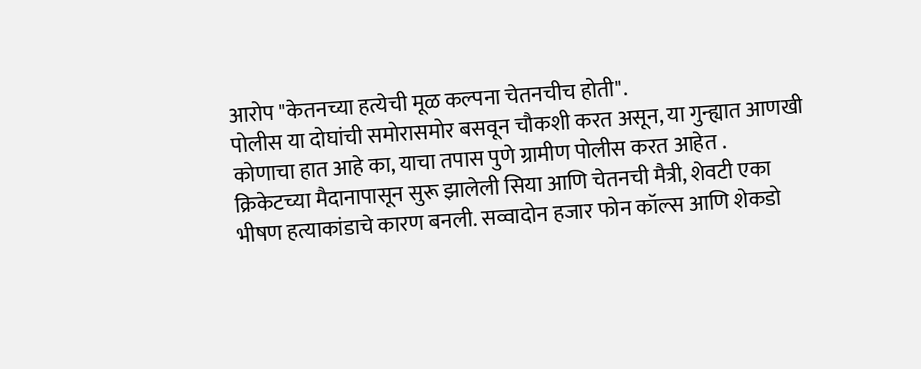आरोप "केतनच्या हत्येची मूळ कल्पना चेतनचीच होती".
पोलीस या दोघांची समोरासमोर बसवून चौकशी करत असून, या गुन्ह्यात आणखी कोणाचा हात आहे का, याचा तपास पुणे ग्रामीण पोलीस करत आहेत .
क्रिकेटच्या मैदानापासून सुरू झालेली सिया आणि चेतनची मैत्री, शेवटी एका भीषण हत्याकांडाचे कारण बनली. सव्वादोन हजार फोन कॉल्स आणि शेकडो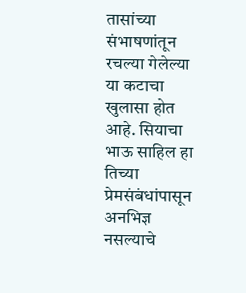तासांच्या संभाषणांतून रचल्या गेलेल्या या कटाचा खुलासा होत आहे. सियाचा भाऊ साहिल हा तिच्या प्रेमसंबंधांपासून अनभिज्ञ नसल्याचे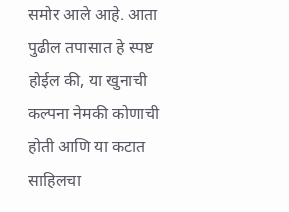समोर आले आहे. आता पुढील तपासात हे स्पष्ट होईल की, या खुनाची कल्पना नेमकी कोणाची होती आणि या कटात साहिलचा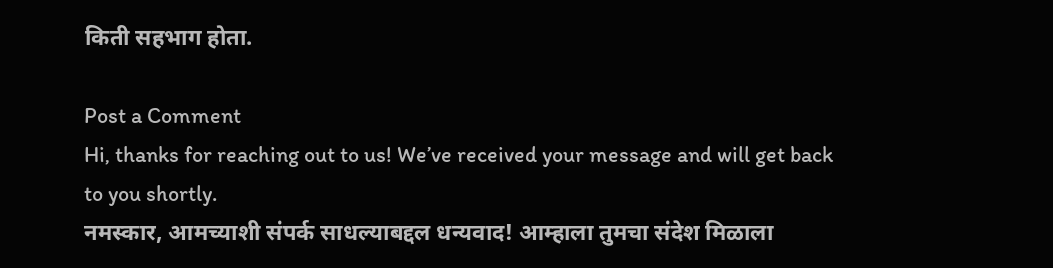किती सहभाग होता.

Post a Comment
Hi, thanks for reaching out to us! We’ve received your message and will get back to you shortly.
नमस्कार, आमच्याशी संपर्क साधल्याबद्दल धन्यवाद! आम्हाला तुमचा संदेश मिळाला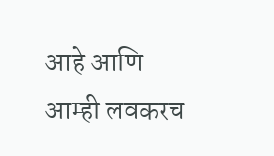आहे आणि आम्ही लवकरच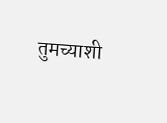तुमच्याशी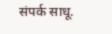संपर्क साधू.